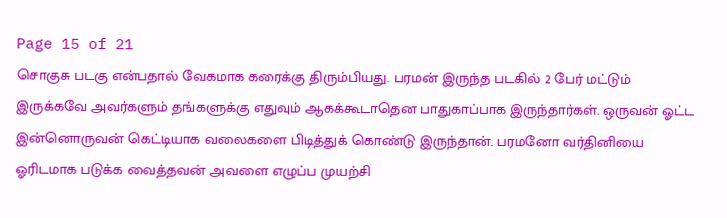Page 15 of 21
சொகுசு படகு என்பதால் வேகமாக கரைக்கு திரும்பியது. பரமன் இருந்த படகில் 2 பேர் மட்டும் இருக்கவே அவர்களும் தங்களுக்கு எதுவும் ஆகக்கூடாதென பாதுகாப்பாக இருந்தார்கள். ஒருவன் ஓட்ட இன்னொருவன் கெட்டியாக வலைகளை பிடித்துக் கொண்டு இருந்தான். பரமனோ வர்தினியை ஓரிடமாக படுக்க வைத்தவன் அவளை எழுப்ப முயற்சி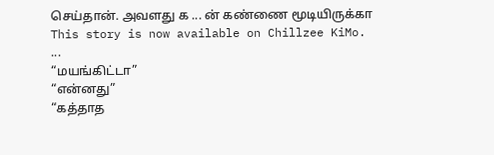செய்தான். அவளது க ... ன் கண்ணை மூடியிருக்கா
This story is now available on Chillzee KiMo.
...
“மயங்கிட்டா”
“என்னது”
“கத்தாத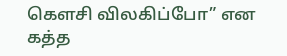கௌசி விலகிப்போ” என கத்த